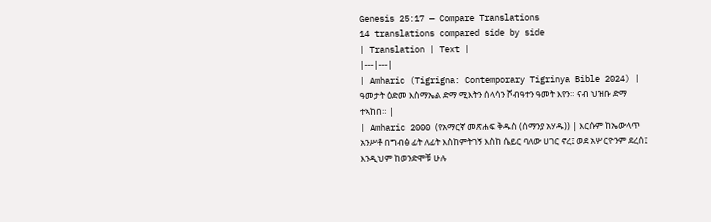Genesis 25:17 — Compare Translations
14 translations compared side by side
| Translation | Text |
|---|---|
| Amharic (Tigrigna: Contemporary Tigrinya Bible 2024) | ዓመታት ዕድመ እስማኤል ድማ ሚእትን ሰላሳን ሾብዓተን ዓመት እየን። ናብ ህዝቡ ድማ ተኣከበ። |
| Amharic 2000 (የአማርኛ መጽሐፍ ቅዱስ (ሰማንያ አሃዱ)) | እርሱም ከኤውላጥ አንሥቶ በግብፅ ፊት ለፊት እስከምትገኝ እስከ ሴይር ባለው ሀገር ኖረ፤ ወደ አሦርዮንም ደረሰ፤ እንዲህም ከወንድሞቹ ሁሉ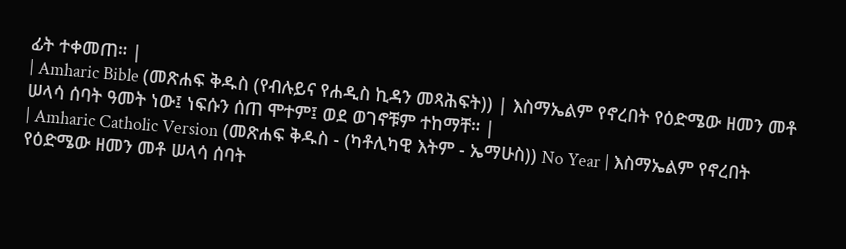ፊት ተቀመጠ። |
| Amharic Bible (መጽሐፍ ቅዱስ (የብሉይና የሐዲስ ኪዳን መጻሕፍት)) | እስማኤልም የኖረበት የዕድሜው ዘመን መቶ ሠላሳ ሰባት ዓመት ነው፤ ነፍሱን ሰጠ ሞተም፤ ወደ ወገኖቹም ተከማቸ። |
| Amharic Catholic Version (መጽሐፍ ቅዱስ - (ካቶሊካዊ እትም - ኤማሁስ)) No Year | እስማኤልም የኖረበት የዕድሜው ዘመን መቶ ሠላሳ ሰባት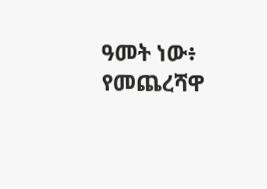ዓመት ነው፥ የመጨረሻዋ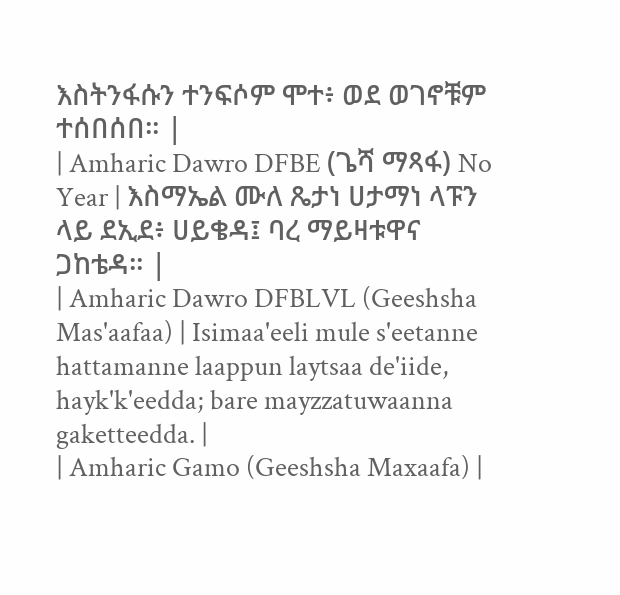እስትንፋሱን ተንፍሶም ሞተ፥ ወደ ወገኖቹም ተሰበሰበ። |
| Amharic Dawro DFBE (ጌሻ ማጻፋ) No Year | እስማኤል ሙለ ጼታነ ሀታማነ ላፑን ላይ ደኢደ፥ ሀይቄዳ፤ ባረ ማይዛቱዋና ጋከቴዳ። |
| Amharic Dawro DFBLVL (Geeshsha Mas'aafaa) | Isimaa'eeli mule s'eetanne hattamanne laappun laytsaa de'iide, hayk'k'eedda; bare mayzzatuwaanna gaketteedda. |
| Amharic Gamo (Geeshsha Maxaafa) |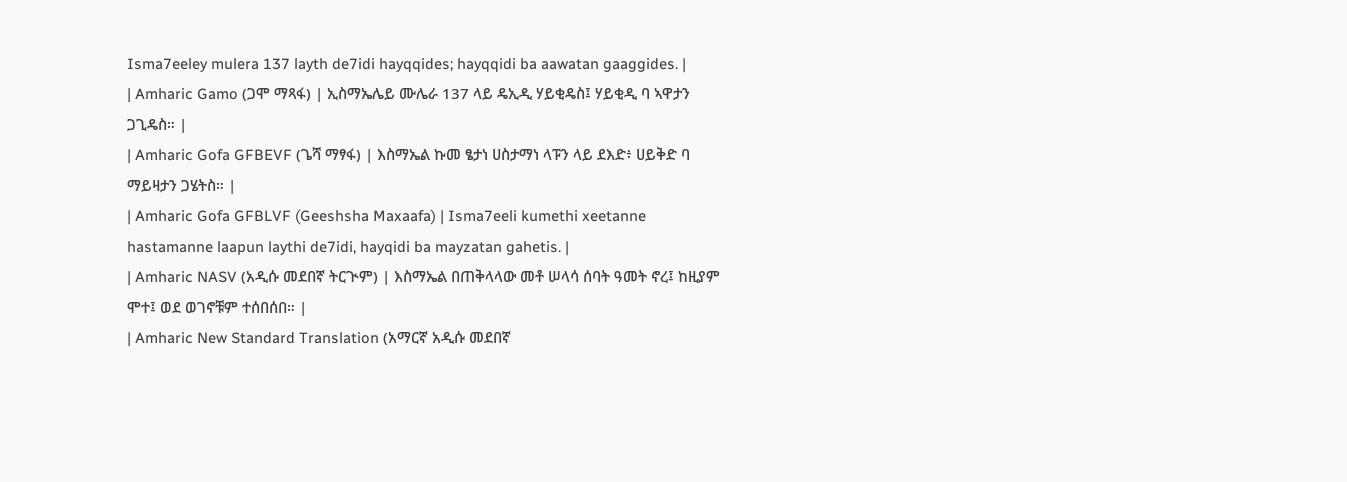Isma7eeley mulera 137 layth de7idi hayqqides; hayqqidi ba aawatan gaaggides. |
| Amharic Gamo (ጋሞ ማጻፋ) | ኢስማኤሌይ ሙሌራ 137 ላይ ዴኢዲ ሃይቂዴስ፤ ሃይቂዲ ባ ኣዋታን ጋጊዴስ። |
| Amharic Gofa GFBEVF (ጌሻ ማፃፋ) | እስማኤል ኩመ ፄታነ ሀስታማነ ላፑን ላይ ደእድ፥ ሀይቅድ ባ ማይዛታን ጋሄትስ። |
| Amharic Gofa GFBLVF (Geeshsha Maxaafa) | Isma7eeli kumethi xeetanne hastamanne laapun laythi de7idi, hayqidi ba mayzatan gahetis. |
| Amharic NASV (አዲሱ መደበኛ ትርጒም) | እስማኤል በጠቅላላው መቶ ሠላሳ ሰባት ዓመት ኖረ፤ ከዚያም ሞተ፤ ወደ ወገኖቹም ተሰበሰበ። |
| Amharic New Standard Translation (አማርኛ አዲሱ መደበኛ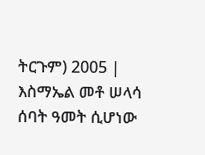ትርጉም) 2005 | እስማኤል መቶ ሠላሳ ሰባት ዓመት ሲሆነው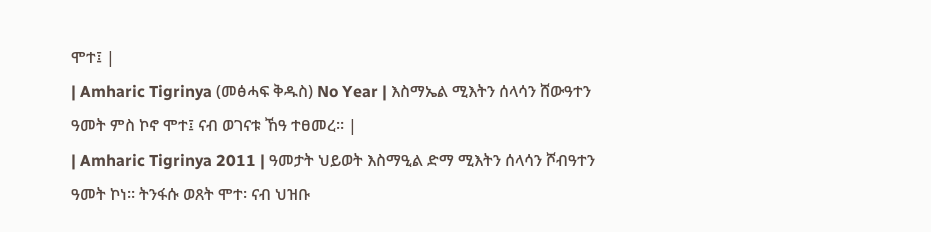ሞተ፤ |
| Amharic Tigrinya (መፅሓፍ ቅዱስ) No Year | እስማኤል ሚእትን ሰላሳን ሸውዓተን ዓመት ምስ ኮኖ ሞተ፤ ናብ ወገናቱ ኸዓ ተፀመረ። |
| Amharic Tigrinya 2011 | ዓመታት ህይወት እስማዒል ድማ ሚእትን ሰላሳን ሾብዓተን ዓመት ኮነ። ትንፋሱ ወጸት ሞተ፡ ናብ ህዝቡ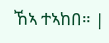ኸኣ ተኣከበ። |